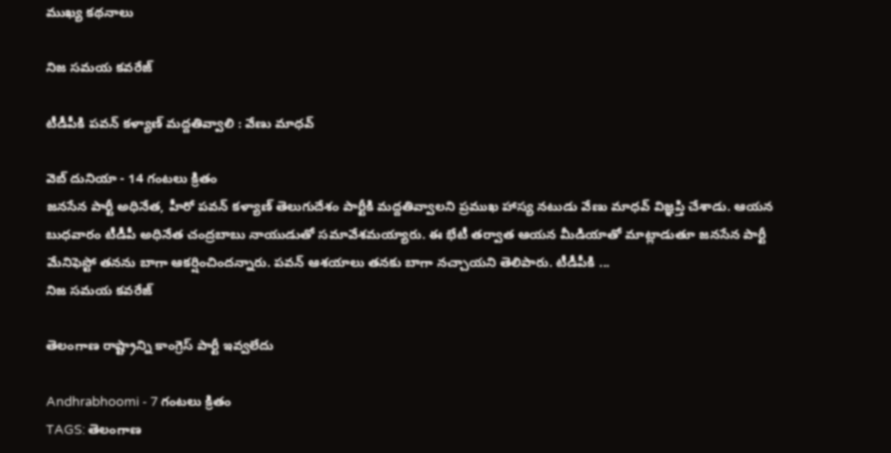ముఖ్య కథనాలు

నిజ సమయ కవరేజ్

టీడీపీకి పవన్ కళ్యాణ్ మద్దతివ్వాలి : వేణు మాధవ్

వెబ్ దునియా - 14 గంటలు క్రితం
జనసేన పార్టీ అధినేత, హీరో పవన్ కళ్యాణ్ తెలుగుదేశం పార్టీకి మద్దతివ్వాలని ప్రముఖ హాస్య నటుడు వేణు మాధవ్ విజ్ఞప్తి చేశాడు. ఆయన బుధవారం టీడీపీ అధినేత చంద్రబాబు నాయుడుతో సమావేశమయ్యారు. ఈ భేటీ తర్వాత ఆయన మీడియాతో మాట్లాడుతూ జనసేన పార్టీ మేనిఫెస్టో తనను బాగా ఆకర్షించిందన్నారు. పవన్ ఆశయాలు తనకు బాగా నచ్చాయని తెలిపారు. టీడీపీకి ...
నిజ సమయ కవరేజ్

తెలంగాణ రాష్ట్రాన్ని కాంగ్రెస్ పార్టీ ఇవ్వలేదు

Andhrabhoomi - 7 గంటలు క్రితం
TAGS: తెలంగాణ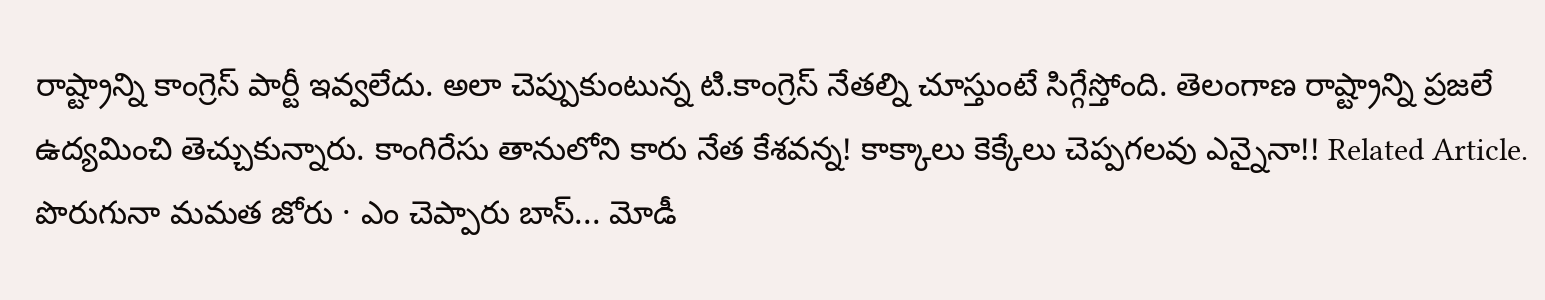రాష్ట్రాన్ని కాంగ్రెస్ పార్టీ ఇవ్వలేదు. అలా చెప్పుకుంటున్న టి.కాంగ్రెస్ నేతల్ని చూస్తుంటే సిగ్గేస్తోంది. తెలంగాణ రాష్ట్రాన్ని ప్రజలే ఉద్యమించి తెచ్చుకున్నారు. కాంగిరేసు తానులోని కారు నేత కేశవన్న! కాక్కాలు కెక్కేలు చెప్పగలవు ఎన్నైనా!! Related Article. పొరుగునా మమత జోరు · ఎం చెప్పారు బాస్... మోడీ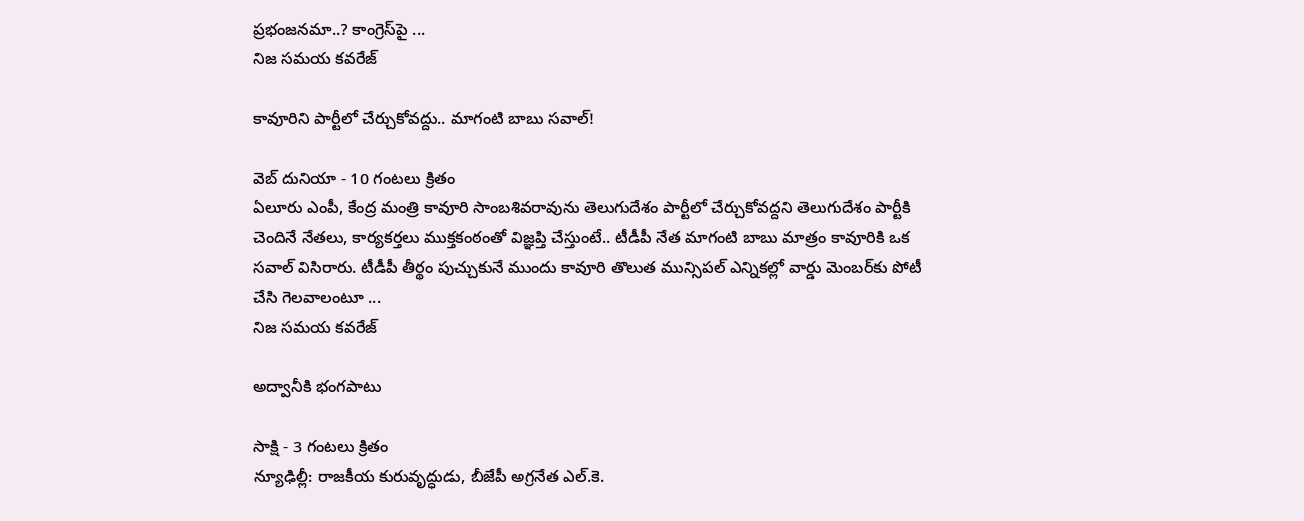ప్రభంజనమా..? కాంగ్రెస్‌పై ...
నిజ సమయ కవరేజ్

కావూరిని పార్టీలో చేర్చుకోవద్దు.. మాగంటి బాబు సవాల్!

వెబ్ దునియా - 10 గంటలు క్రితం
ఏలూరు ఎంపీ, కేంద్ర మంత్రి కావూరి సాంబశివరావును తెలుగుదేశం పార్టీలో చేర్చుకోవద్దని తెలుగుదేశం పార్టీకి చెందినే నేతలు, కార్యకర్తలు ముక్తకంఠంతో విజ్ఞప్తి చేస్తుంటే.. టీడీపీ నేత మాగంటి బాబు మాత్రం కావూరికి ఒక సవాల్ విసిరారు. టీడీపీ తీర్థం పుచ్చుకునే ముందు కావూరి తొలుత మున్సిపల్ ఎన్నికల్లో వార్డు మెంబర్‌కు పోటీ చేసి గెలవాలంటూ ...
నిజ సమయ కవరేజ్

అద్వానీకి భంగపాటు

సాక్షి - 3 గంటలు క్రితం
న్యూఢిల్లీ: రాజకీయ కురువృద్ధుడు, బీజేపీ అగ్రనేత ఎల్.కె.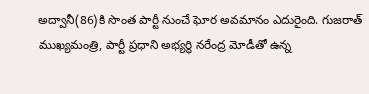అద్వానీ(86)కి సొంత పార్టీ నుంచే ఘోర అవమానం ఎదురైంది. గుజరాత్ ముఖ్యమంత్రి, పార్టీ ప్రధాని అభ్యర్థి నరేంద్ర మోడీతో ఉన్న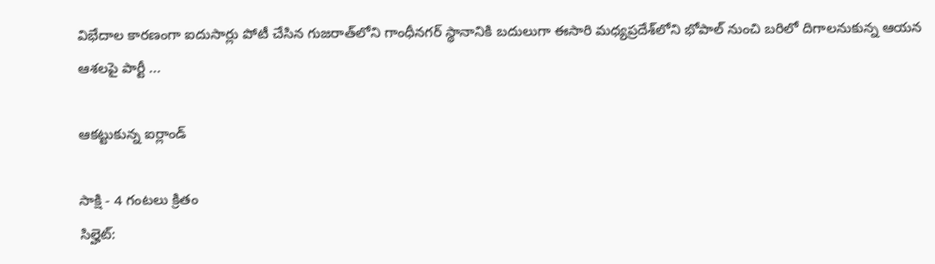విభేదాల కారణంగా ఐదుసార్లు పోటీ చేసిన గుజరాత్‌లోని గాంధీనగర్ స్థానానికి బదులుగా ఈసారి మధ్యప్రదేశ్‌లోని భోపాల్ నుంచి బరిలో దిగాలనుకున్న ఆయన ఆశలపై పార్టీ ...

ఆకట్టుకున్న ఐర్లాండ్

సాక్షి - 4 గంటలు క్రితం
సిల్హెట్: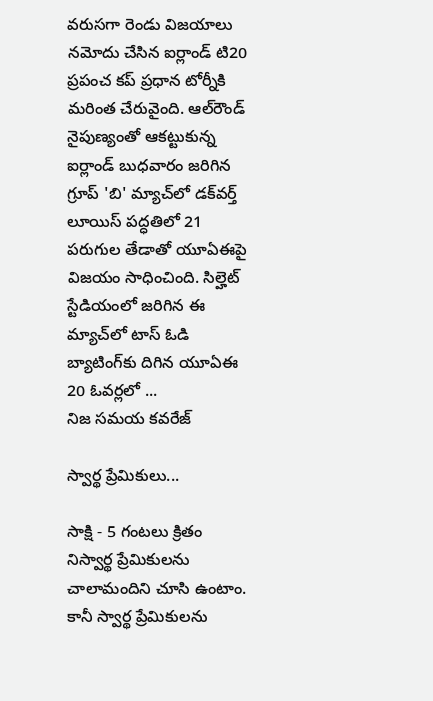వరుసగా రెండు విజయాలు నమోదు చేసిన ఐర్లాండ్ టి20 ప్రపంచ కప్ ప్రధాన టోర్నీకి మరింత చేరువైంది. ఆల్‌రౌండ్ నైపుణ్యంతో ఆకట్టుకున్న ఐర్లాండ్ బుధవారం జరిగిన గ్రూప్ 'బి' మ్యాచ్‌లో డక్‌వర్త్ లూయిస్ పద్ధతిలో 21 పరుగుల తేడాతో యూఏఈపై విజయం సాధించింది. సిల్హెట్ స్టేడియంలో జరిగిన ఈ మ్యాచ్‌లో టాస్ ఓడి బ్యాటింగ్‌కు దిగిన యూఏఈ 20 ఓవర్లలో ...
నిజ సమయ కవరేజ్

స్వార్థ ప్రేమికులు...

సాక్షి - 5 గంటలు క్రితం
నిస్వార్థ ప్రేమికులను చాలామందిని చూసి ఉంటాం. కానీ స్వార్థ ప్రేమికులను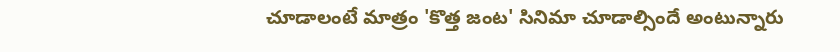చూడాలంటే మాత్రం 'కొత్త జంట' సినిమా చూడాల్సిందే అంటున్నారు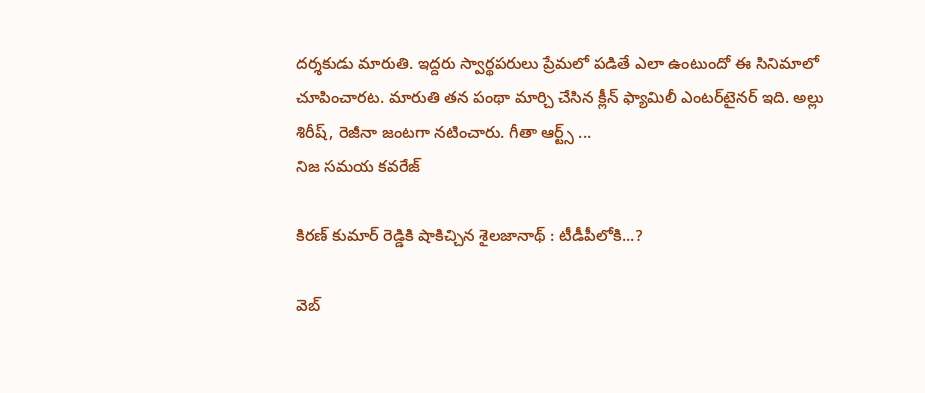దర్శకుడు మారుతి. ఇద్దరు స్వార్థపరులు ప్రేమలో పడితే ఎలా ఉంటుందో ఈ సినిమాలో చూపించారట. మారుతి తన పంథా మార్చి చేసిన క్లీన్ ఫ్యామిలీ ఎంటర్‌టైనర్ ఇది. అల్లు శిరీష్, రెజీనా జంటగా నటించారు. గీతా ఆర్ట్స్ ...
నిజ సమయ కవరేజ్

కిరణ్ కుమార్ రెడ్డికి షాకిచ్చిన శైలజానాథ్ : టీడీపీలోకి...?

వెబ్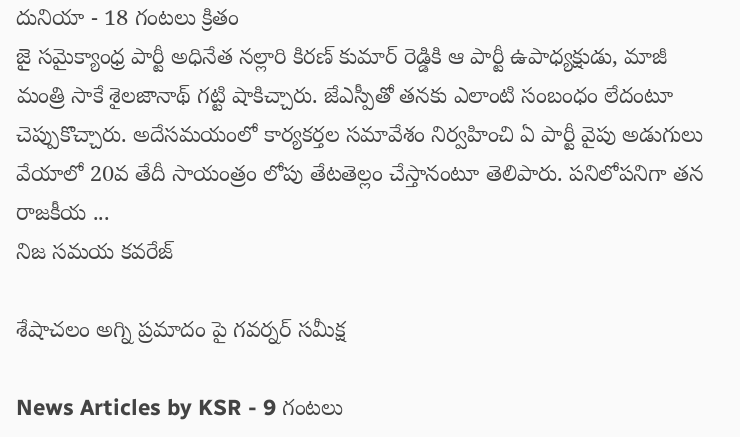దునియా - 18 గంటలు క్రితం
జై సమైక్యాంధ్ర పార్టీ అధినేత నల్లారి కిరణ్ కుమార్ రెడ్డికి ఆ పార్టీ ఉపాధ్యక్షుడు, మాజీ మంత్రి సాకే శైలజానాథ్ గట్టి షాకిచ్చారు. జేఎస్పీతో తనకు ఎలాంటి సంబంధం లేదంటూ చెప్పుకొచ్చారు. అదేసమయంలో కార్యకర్తల సమావేశం నిర్వహించి ఏ పార్టీ వైపు అడుగులు వేయాలో 20వ తేదీ సాయంత్రం లోపు తేటతెల్లం చేస్తానంటూ తెలిపారు. పనిలోపనిగా తన రాజకీయ ...
నిజ సమయ కవరేజ్

శేషాచలం అగ్ని ప్రమాదం పై గవర్నర్ సమీక్ష

News Articles by KSR - 9 గంటలు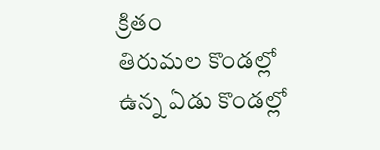క్రితం
తిరుమల కొండల్లో ఉన్న ఏడు కొండల్లో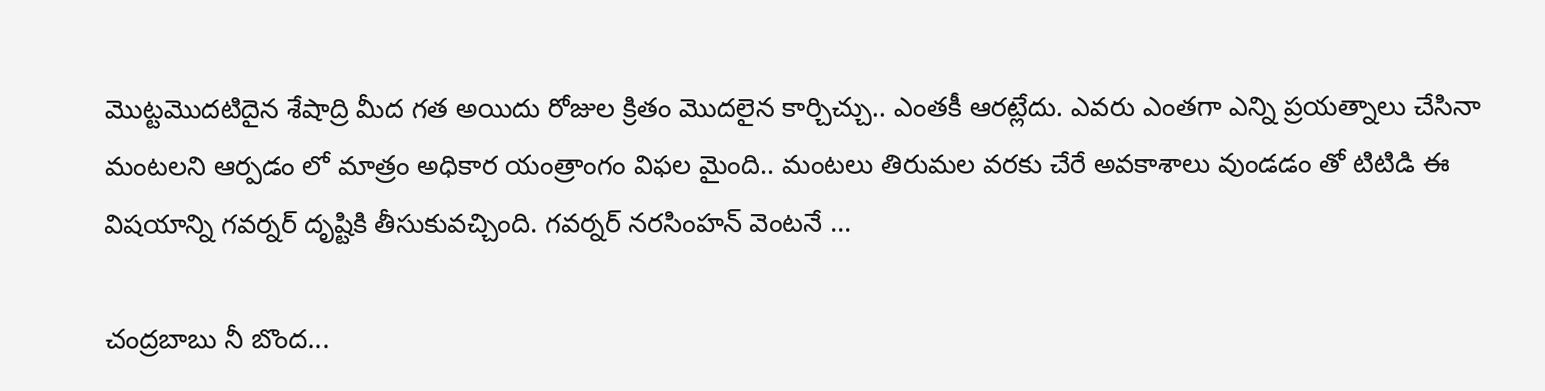మొట్టమొదటిదైన శేషాద్రి మీద గత అయిదు రోజుల క్రితం మొదలైన కార్చిచ్చు.. ఎంతకీ ఆరట్లేదు. ఎవరు ఎంతగా ఎన్ని ప్రయత్నాలు చేసినా మంటలని ఆర్పడం లో మాత్రం అధికార యంత్రాంగం విఫల మైంది.. మంటలు తిరుమల వరకు చేరే అవకాశాలు వుండడం తో టిటిడి ఈ విషయాన్ని గవర్నర్ దృష్టికి తీసుకువచ్చింది. గవర్నర్ నరసింహన్ వెంటనే ...

చంద్రబాబు నీ బొంద...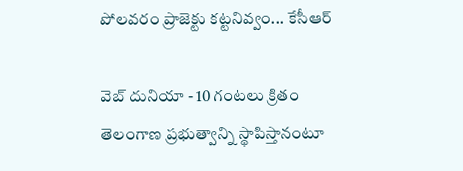పోలవరం ప్రాజెక్టు కట్టనివ్వం... కేసీఆర్

వెబ్ దునియా - 10 గంటలు క్రితం
తెలంగాణ ప్రభుత్వాన్ని స్థాపిస్తానంటూ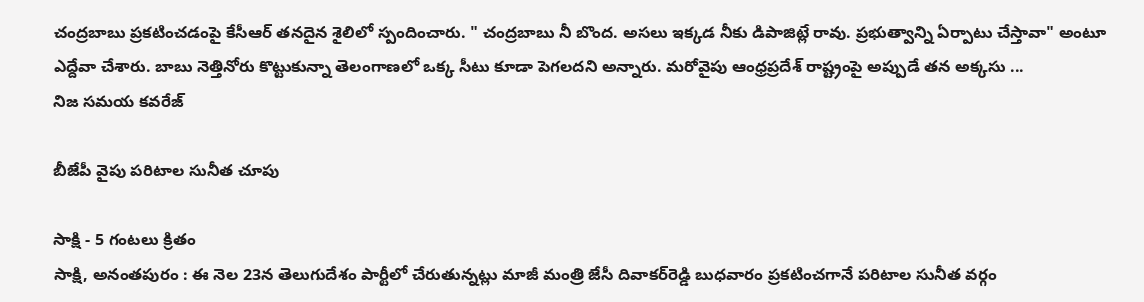చంద్రబాబు ప్రకటించడంపై కేసీఆర్ తనదైన శైలిలో స్పందించారు. " చంద్రబాబు నీ బొంద. అసలు ఇక్కడ నీకు డిపాజిట్లే రావు. ప్రభుత్వాన్ని ఏర్పాటు చేస్తావా" అంటూ ఎద్దేవా చేశారు. బాబు నెత్తినోరు కొట్టుకున్నా తెలంగాణలో ఒక్క సీటు కూడా పెగలదని అన్నారు. మరోవైపు ఆంధ్రప్రదేశ్ రాష్ట్రంపై అప్పుడే తన అక్కసు ...
నిజ సమయ కవరేజ్

బీజేపీ వైపు పరిటాల సునీత చూపు

సాక్షి - 5 గంటలు క్రితం
సాక్షి, అనంతపురం : ఈ నెల 23న తెలుగుదేశం పార్టీలో చేరుతున్నట్లు మాజీ మంత్రి జేసీ దివాకర్‌రెడ్డి బుధవారం ప్రకటించగానే పరిటాల సునీత వర్గం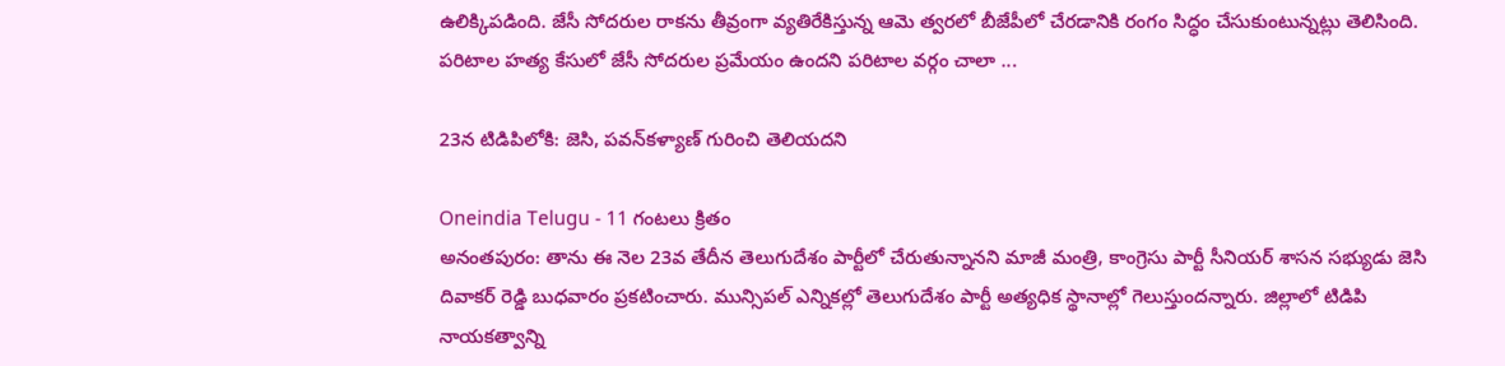ఉలిక్కిపడింది. జేసీ సోదరుల రాకను తీవ్రంగా వ్యతిరేకిస్తున్న ఆమె త్వరలో బీజేపీలో చేరడానికి రంగం సిద్ధం చేసుకుంటున్నట్లు తెలిసింది. పరిటాల హత్య కేసులో జేసీ సోదరుల ప్రమేయం ఉందని పరిటాల వర్గం చాలా ...

23న టిడిపిలోకి: జెసి, పవన్‌కళ్యాణ్ గురించి తెలియదని

Oneindia Telugu - 11 గంటలు క్రితం
అనంతపురం: తాను ఈ నెల 23వ తేదీన తెలుగుదేశం పార్టీలో చేరుతున్నానని మాజీ మంత్రి, కాంగ్రెసు పార్టీ సీనియర్ శాసన సభ్యుడు జెసి దివాకర్ రెడ్డి బుధవారం ప్రకటించారు. మున్సిపల్ ఎన్నికల్లో తెలుగుదేశం పార్టీ అత్యధిక స్థానాల్లో గెలుస్తుందన్నారు. జిల్లాలో టిడిపి నాయకత్వాన్ని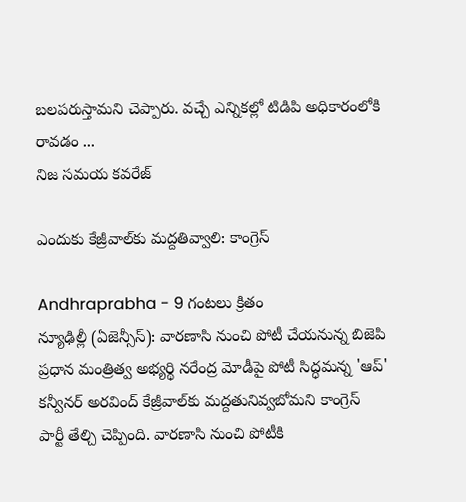బలపరుస్తామని చెప్పారు. వచ్చే ఎన్నికల్లో టిడిపి అధికారంలోకి రావడం ...
నిజ సమయ కవరేజ్

ఎందుకు కేజ్రీవాల్‌కు మద్దతివ్వాలి: కాంగ్రెస్

Andhraprabha - 9 గంటలు క్రితం
న్యూఢిల్లీ (ఏజెన్సీస్): వారణాసి నుంచి పోటీ చేయనున్న బిజెపి ప్రధాన మంత్రిత్వ అభ్యర్థి నరేంద్ర మోడీపై పోటీ సిద్ధమన్న 'ఆప్' కన్వీనర్ అరవింద్ కేజ్రీవాల్‌కు మద్దతునివ్వబోమని కాంగ్రెస్ పార్టీ తేల్చి చెప్పింది. వారణాసి నుంచి పోటీకి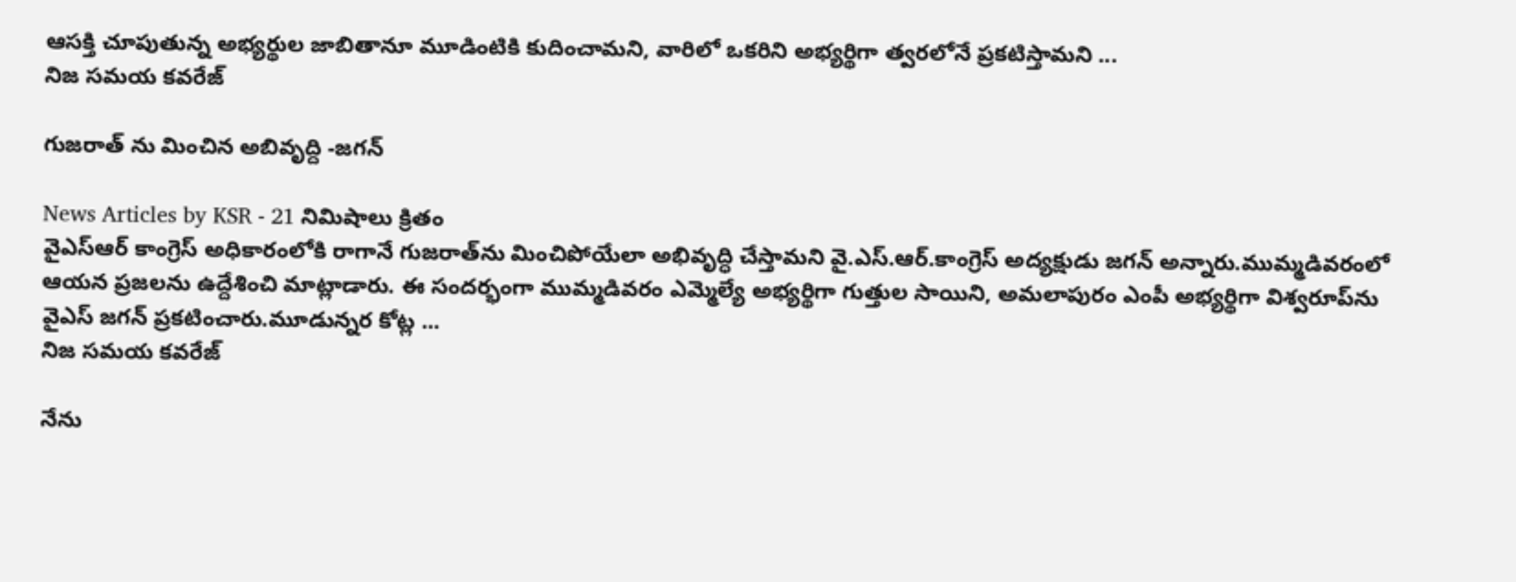ఆసక్తి చూపుతున్న అభ్యర్థుల జాబితానూ మూడింటికి కుదించామని, వారిలో ఒకరిని అభ్యర్థిగా త్వరలోనే ప్రకటిస్తామని ...
నిజ సమయ కవరేజ్

గుజరాత్ ను మించిన అబివృద్ది -జగన్

News Articles by KSR - 21 నిమిషాలు క్రితం
వైఎస్ఆర్ కాంగ్రెస్ అధికారంలోకి రాగానే గుజరాత్‌ను మించిపోయేలా అభివృద్ధి చేస్తామని వై.ఎస్.ఆర్.కాంగ్రెస్ అద్యక్షుడు జగన్ అన్నారు.ముమ్మడివరంలో ఆయన ప్రజలను ఉద్దేశించి మాట్లాడారు. ఈ సందర్భంగా ముమ్మడివరం ఎమ్మెల్యే అభ్యర్థిగా గుత్తుల సాయిని, అమలాపురం ఎంపీ అభ్యర్థిగా విశ్వరూప్‌ను వైఎస్ జగన్ ప్రకటించారు.మూడున్నర కోట్ల ...
నిజ సమయ కవరేజ్

నేను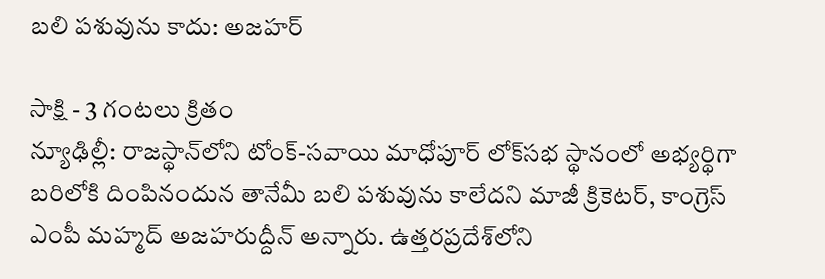బలి పశువును కాదు: అజహర్

సాక్షి - 3 గంటలు క్రితం
న్యూఢిల్లీ: రాజస్థాన్‌లోని టోంక్-సవాయి మాధోపూర్ లోక్‌సభ స్థానంలో అభ్యర్థిగా బరిలోకి దింపినందున తానేమీ బలి పశువును కాలేదని మాజీ క్రికెటర్, కాంగ్రెస్ ఎంపీ మహ్మద్ అజహరుద్దీన్ అన్నారు. ఉత్తరప్రదేశ్‌లోని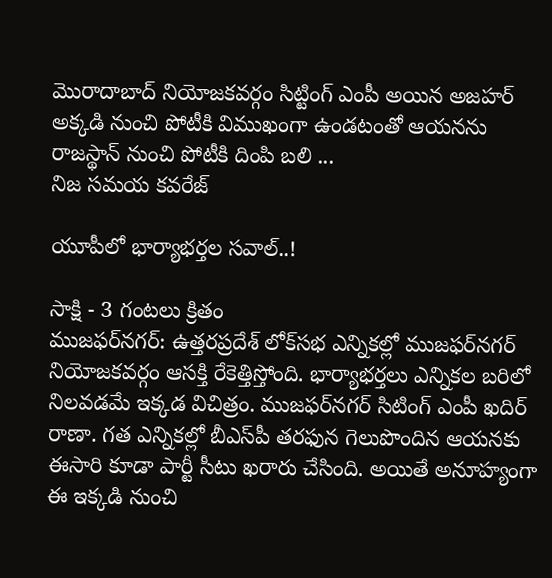మొరాదాబాద్ నియోజకవర్గం సిట్టింగ్ ఎంపీ అయిన అజహర్ అక్కడి నుంచి పోటీకి విముఖంగా ఉండటంతో ఆయనను రాజస్థాన్ నుంచి పోటీకి దింపి బలి ...
నిజ సమయ కవరేజ్

యూపీలో భార్యాభర్తల సవాల్..!

సాక్షి - 3 గంటలు క్రితం
ముజఫర్‌నగర్: ఉత్తరప్రదేశ్ లోక్‌సభ ఎన్నికల్లో ముజఫర్‌నగర్ నియోజకవర్గం ఆసక్తి రేకెత్తిస్తోంది. భార్యాభర్తలు ఎన్నికల బరిలో నిలవడమే ఇక్కడ విచిత్రం. ముజఫర్‌నగర్ సిటింగ్ ఎంపీ ఖదిర్ రాణా. గత ఎన్నికల్లో బీఎస్‌పీ తరఫున గెలుపొందిన ఆయనకు ఈసారి కూడా పార్టీ సీటు ఖరారు చేసింది. అయితే అనూహ్యంగా ఈ ఇక్కడి నుంచి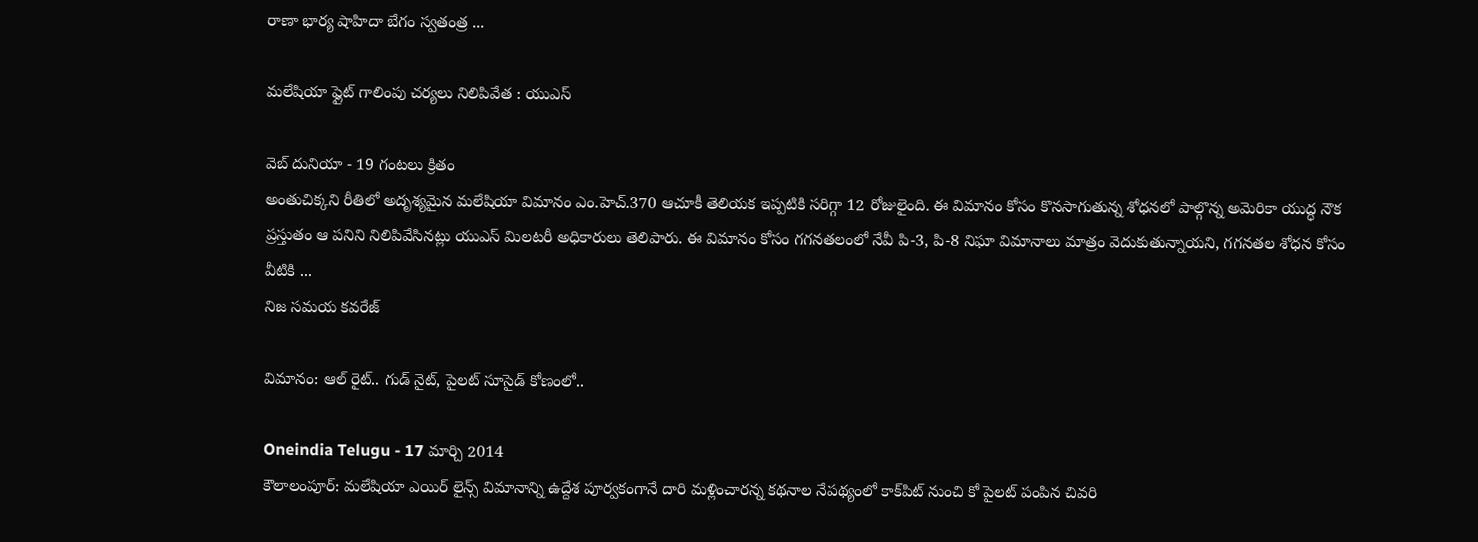రాణా భార్య షాహిదా బేగం స్వతంత్ర ...

మలేషియా ఫ్లైట్ గాలింపు చర్యలు నిలిపివేత : యుఎస్

వెబ్ దునియా - 19 గంటలు క్రితం
అంతుచిక్కని రీతిలో అదృశ్యమైన మలేషియా విమానం ఎం.హెచ్.370 ఆచూకీ తెలియక ఇప్పటికి సరిగ్గా 12 రోజులైంది. ఈ విమానం కోసం కొనసాగుతున్న శోధనలో పాల్గొన్న అమెరికా యుద్ధ నౌక ప్రస్తుతం ఆ పనిని నిలిపివేసినట్లు యుఎస్ మిలటరీ అధికారులు తెలిపారు. ఈ విమానం కోసం గగనతలంలో నేవీ పి-3, పి-8 నిఘా విమానాలు మాత్రం వెదుకుతున్నాయని, గగనతల శోధన కోసం వీటికి ...
నిజ సమయ కవరేజ్

విమానం: ఆల్ రైట్.. గుడ్ నైట్, పైలట్ సూసైడ్ కోణంలో..

Oneindia Telugu - 17 మార్చి 2014
కౌలాలంపూర్: మలేషియా ఎయిర్ లైన్స్ విమానాన్ని ఉద్దేశ పూర్వకంగానే దారి మళ్లించారన్న కథనాల నేపథ్యంలో కాక్‌పిట్ నుంచి కో పైలట్ పంపిన చివరి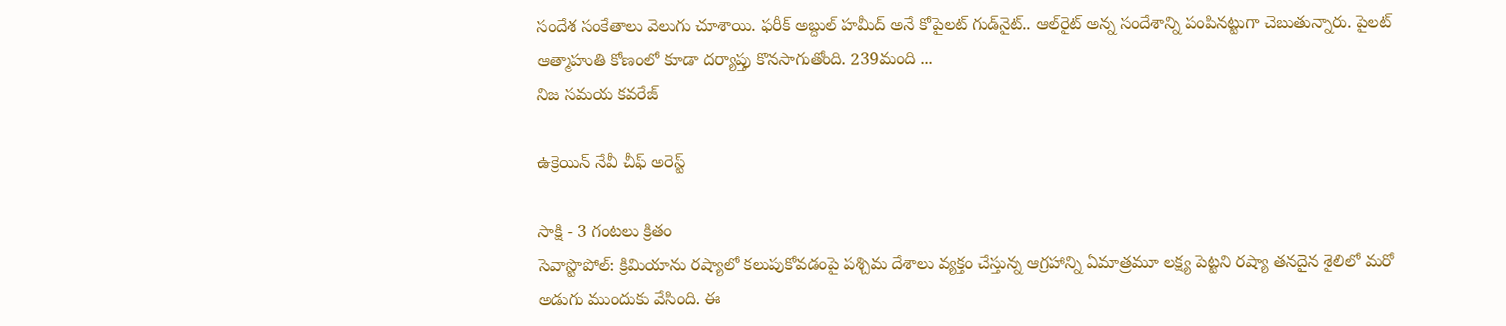సందేశ సంకేతాలు వెలుగు చూశాయి. ఫరీక్ అబ్దుల్ హమీద్ అనే కోపైలట్ గుడ్‌నైట్.. ఆల్‌రైట్ అన్న సందేశాన్ని పంపినట్టుగా చెబుతున్నారు. పైలట్ ఆత్మాహుతి కోణంలో కూడా దర్యాప్తు కొనసాగుతోంది. 239మంది ...
నిజ సమయ కవరేజ్

ఉక్రెయిన్ నేవీ చీఫ్ అరెస్ట్

సాక్షి - 3 గంటలు క్రితం
సెవాస్టొపోల్: క్రిమియాను రష్యాలో కలుపుకోవడంపై పశ్చిమ దేశాలు వ్యక్తం చేస్తున్న ఆగ్రహాన్ని ఏమాత్రమూ లక్ష్య పెట్టని రష్యా తనదైన శైలిలో మరో అడుగు ముందుకు వేసింది. ఈ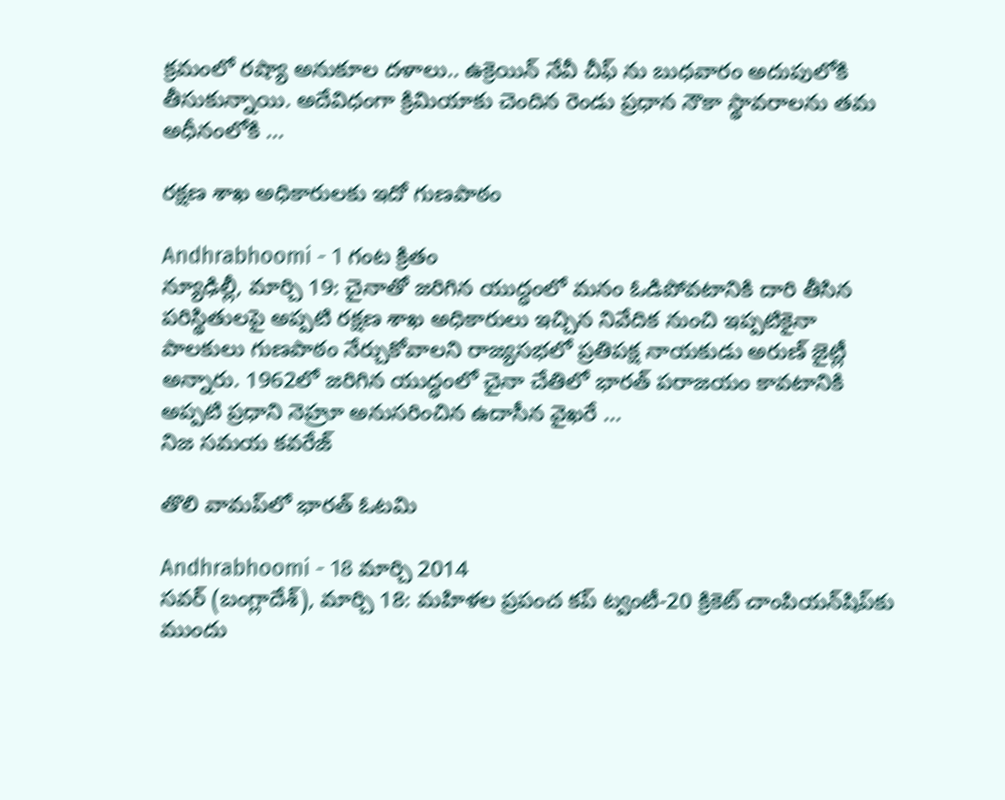క్రమంలో రష్యా అనుకూల దళాలు.. ఉక్రెయిన్ నేవీ చీఫ్ ను బుధవారం అదుపులోకి తీసుకున్నాయి. అదేవిధంగా క్రిమియాకు చెందిన రెండు ప్రధాన నౌకా స్థావరాలను తమ అధీనంలోకి ...

రక్షణ శాఖ అధికారులకు ఇదో గుణపాఠం

Andhrabhoomi - 1 గంట క్రితం
న్యూఢిల్లీ, మార్చి 19: చైనాతో జరిగిన యుద్ధంలో మనం ఓడిపోవటానికి దారి తీసిన పరిస్థితులపై అప్పటి రక్షణ శాఖ అధికారులు ఇచ్చిన నివేదిక నుంచి ఇప్పటికైనా పాలకులు గుణపాఠం నేర్చుకోవాలని రాజ్యసభలో ప్రతిపక్ష నాయకుడు అరుణ్ జైట్లీ అన్నారు. 1962లో జరిగిన యుద్ధంలో చైనా చేతిలో భారత్ పరాజయం కావటానికి అప్పటి ప్రధాని నెహ్రూ అనుసరించిన ఉదాసీన వైఖరే ...
నిజ సమయ కవరేజ్

తొలి వామప్‌లో భారత్ ఓటమి

Andhrabhoomi - 18 మార్చి 2014
సవర్ (బంగ్లాదేశ్), మార్చి 18: మహిళల ప్రపంచ కప్ ట్వంటీ-20 క్రికెట్ చాంపియన్‌షిప్‌కు ముందు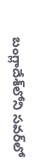బంగ్లాదేశ్‌లోని సవర్‌లో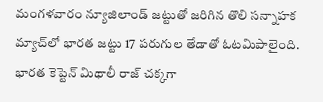మంగళవారం న్యూజిలాండ్ జట్టుతో జరిగిన తొలి సన్నాహక మ్యాచ్‌లో భారత జట్టు 17 పరుగుల తేడాతో ఓటమిపాలైంది. భారత కెప్టెన్ మిథాలీ రాజ్ చక్కగా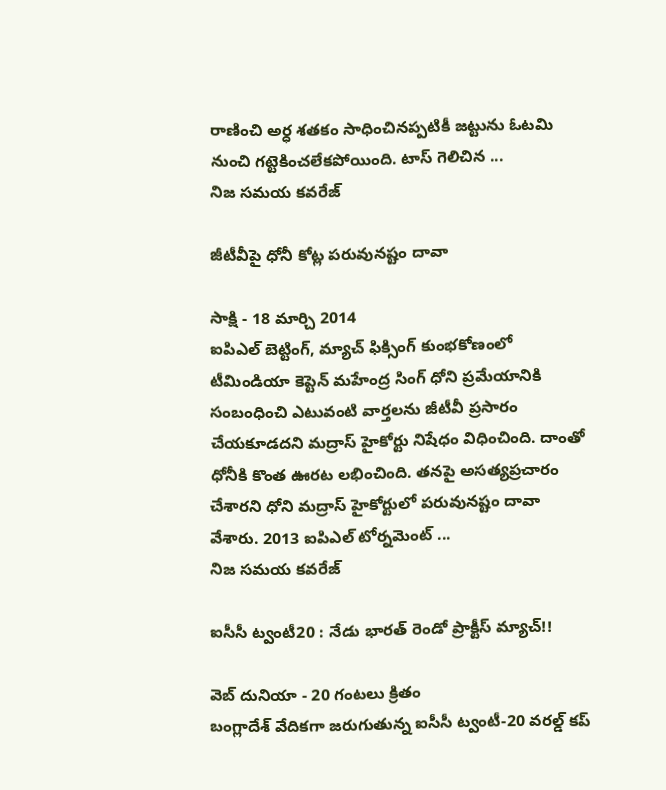రాణించి అర్ధ శతకం సాధించినప్పటికీ జట్టును ఓటమి నుంచి గట్టెకించలేకపోయింది. టాస్ గెలిచిన ...
నిజ సమయ కవరేజ్

జీటీవీపై ధోనీ కోట్ల పరువునష్టం దావా

సాక్షి - 18 మార్చి 2014
ఐపిఎల్ బెట్టింగ్, మ్యాచ్ ఫిక్సింగ్ కుంభకోణంలో టీమిండియా కెప్టెన్ మహేంద్ర సింగ్ ధోని ప్రమేయానికి సంబంధించి ఎటువంటి వార్తలను జీటీవీ ప్రసారం చేయకూడదని మద్రాస్ హైకోర్టు నిషేధం విధించింది. దాంతో ధోనీకి కొంత ఊరట లభించింది. తనపై అసత్యప్రచారం చేశారని ధోని మద్రాస్‌ హైకోర్టులో పరువునష్టం దావా వేశారు. 2013 ఐపిఎల్ టోర్నమెంట్ ...
నిజ సమయ కవరేజ్

ఐసీసీ ట్వంటీ20 : నేడు భారత్ రెండో ప్రాక్టీస్ మ్యాచ్!!

వెబ్ దునియా - 20 గంటలు క్రితం
బంగ్లాదేశ్ వేదికగా జరుగుతున్న ఐసీసీ ట్వంటీ-20 వరల్డ్ కప్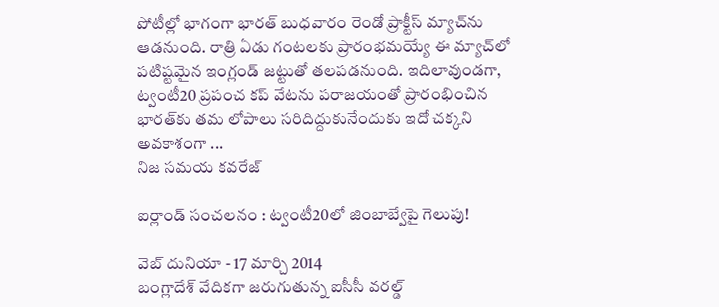పోటీల్లో భాగంగా భారత్ బుధవారం రెండో ప్రాక్టీస్ మ్యాచ్‌ను ఆడనుంది. రాత్రి ఏడు గంటలకు ప్రారంభమయ్యే ఈ మ్యాచ్‌లో పటిష్టమైన ఇంగ్లండ్ జట్టుతో తలపడనుంది. ఇదిలావుండగా, ట్వంటీ20 ప్రపంచ కప్ వేటను పరాజయంతో ప్రారంభించిన భారత్‌కు తమ లోపాలు సరిదిద్దుకునేందుకు ఇదో చక్కని అవకాశంగా ...
నిజ సమయ కవరేజ్

ఐర్లాండ్ సంచలనం : ట్వంటీ20లో జింబాబ్వేపై గెలుపు!

వెబ్ దునియా - 17 మార్చి 2014
బంగ్లాదేశ్ వేదికగా జరుగుతున్న ఐసీసీ వరల్డ్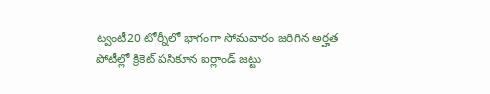ట్వంటీ20 టోర్నీలో భాగంగా సోమవారం జరిగిన అర్హత పోటీల్లో క్రికెట్ పసికూన ఐర్లాండ్ జట్టు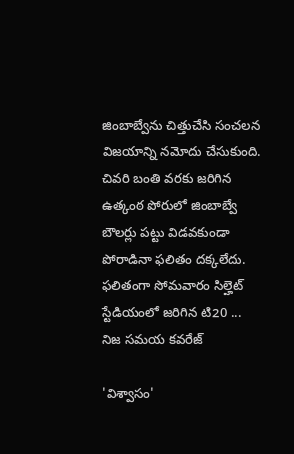జింబాబ్వేను చిత్తుచేసి సంచలన విజయాన్ని నమోదు చేసుకుంది. చివరి బంతి వరకు జరిగిన ఉత్కంఠ పోరులో జింబాబ్వే బౌలర్లు పట్టు విడవకుండా పోరాడినా ఫలితం దక్కలేదు. ఫలితంగా సోమవారం సిల్హెట్ స్టేడియంలో జరిగిన టి20 ...
నిజ సమయ కవరేజ్

'విశ్వాసం'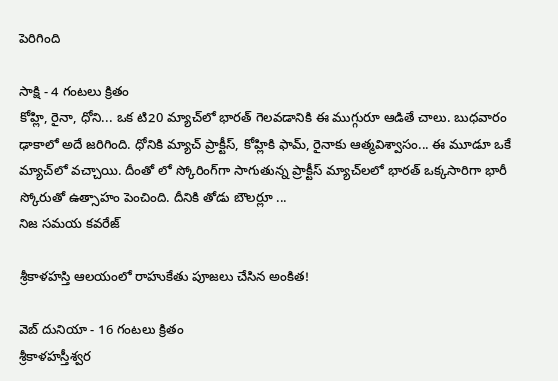పెరిగింది

సాక్షి - 4 గంటలు క్రితం
కోహ్లి, రైనా, ధోని... ఒక టి20 మ్యాచ్‌లో భారత్ గెలవడానికి ఈ ముగ్గురూ ఆడితే చాలు. బుధవారం ఢాకాలో అదే జరిగింది. ధోనికి మ్యాచ్ ప్రాక్టీస్, కోహ్లికి ఫామ్, రైనాకు ఆత్మవిశ్వాసం... ఈ మూడూ ఒకే మ్యాచ్‌లో వచ్చాయి. దీంతో లో స్కోరింగ్‌గా సాగుతున్న ప్రాక్టీస్ మ్యాచ్‌లలో భారత్ ఒక్కసారిగా భారీ స్కోరుతో ఉత్సాహం పెంచింది. దీనికి తోడు బౌలర్లూ ...
నిజ సమయ కవరేజ్

శ్రీకాళహస్తి ఆలయంలో రాహుకేతు పూజలు చేసిన అంకిత!

వెబ్ దునియా - 16 గంటలు క్రితం
శ్రీకాళహస్తీశ్వర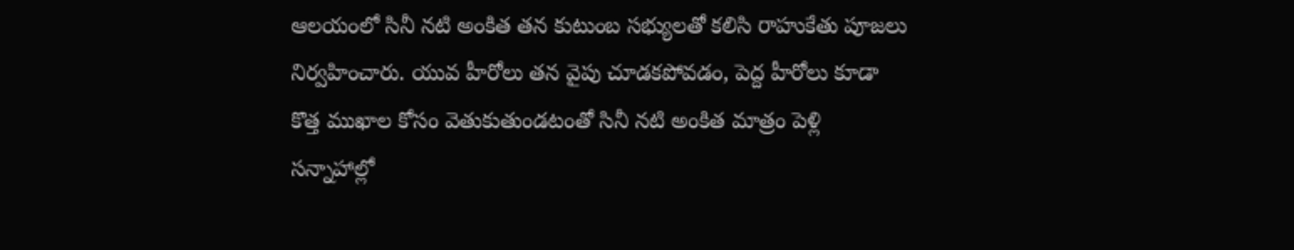ఆలయంలో సినీ నటి అంకిత తన కుటుంబ సభ్యులతో కలిసి రాహుకేతు పూజలు నిర్వహించారు. యువ హీరోలు తన వైపు చూడకపోవడం, పెద్ద హీరోలు కూడా కొత్త ముఖాల కోసం వెతుకుతుండటంతో సినీ నటి అంకిత మాత్రం పెళ్లి సన్నాహాల్లో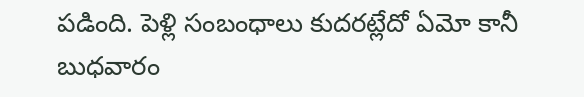పడింది. పెళ్లి సంబంధాలు కుదరట్లేదో ఏమో కానీ బుధవారం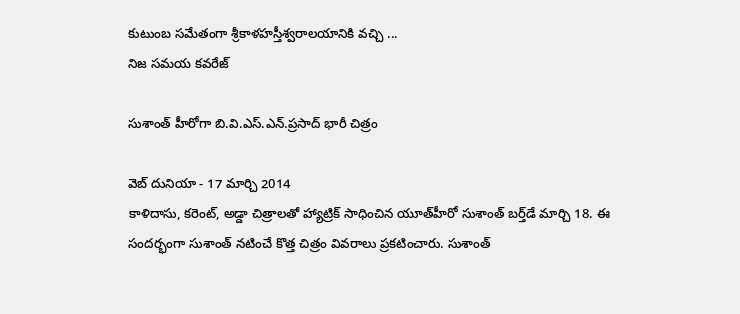కుటుంబ సమేతంగా శ్రీకాళహస్తీశ్వరాలయానికి వచ్చి ...
నిజ సమయ కవరేజ్

సుశాంత్‌ హీరోగా బి.వి.ఎస్‌.ఎన్‌.ప్రసాద్‌ భారీ చిత్రం

వెబ్ దునియా - 17 మార్చి 2014
కాళిదాసు, కరెంట్‌, అడ్డా చిత్రాలతో హ్యాట్రిక్‌ సాధించిన యూత్‌హీరో సుశాంత్‌ బర్త్‌డే మార్చి 18. ఈ సందర్భంగా సుశాంత్‌ నటించే కొత్త చిత్రం వివరాలు ప్రకటించారు. సుశాంత్‌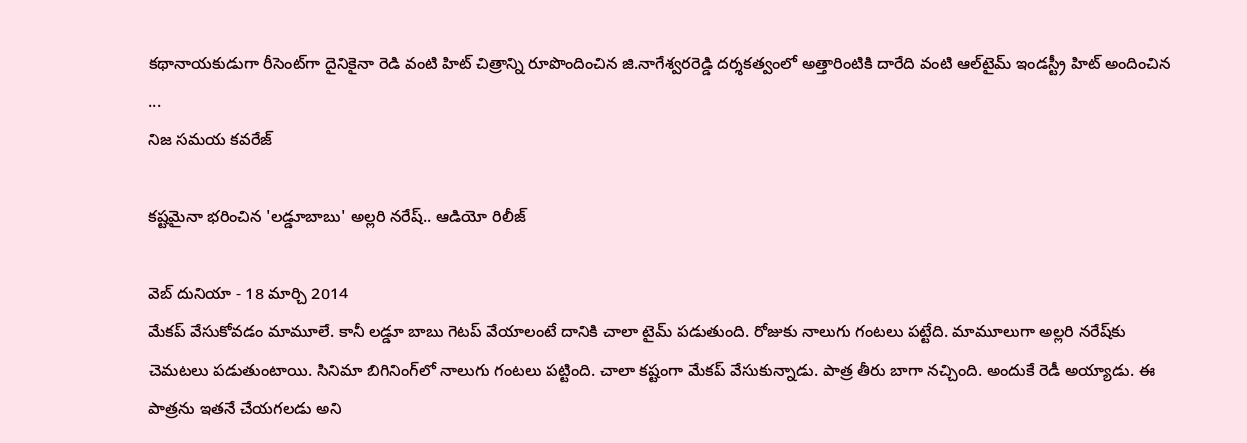కథానాయకుడుగా రీసెంట్‌గా దైనికైనా రెడి వంటి హిట్‌ చిత్రాన్ని రూపొందించిన జి.నాగేశ్వరరెడ్డి దర్శకత్వంలో అత్తారింటికి దారేది వంటి ఆల్‌టైమ్‌ ఇండస్ట్రీ హిట్‌ అందించిన ...
నిజ సమయ కవరేజ్

కష్టమైనా భరించిన 'లడ్డూబాబు' అల్లరి నరేష్.. ఆడియో రిలీజ్

వెబ్ దునియా - 18 మార్చి 2014
మేకప్‌ వేసుకోవడం మామూలే. కానీ లడ్డూ బాబు గెటప్‌ వేయాలంటే దానికి చాలా టైమ్‌ పడుతుంది. రోజుకు నాలుగు గంటలు పట్టేది. మామూలుగా అల్లరి నరేష్‌కు చెమటలు పడుతుంటాయి. సినిమా బిగినింగ్‌లో నాలుగు గంటలు పట్టింది. చాలా కష్టంగా మేకప్‌ వేసుకున్నాడు. పాత్ర తీరు బాగా నచ్చింది. అందుకే రెడీ అయ్యాడు. ఈ పాత్రను ఇతనే చేయగలడు అని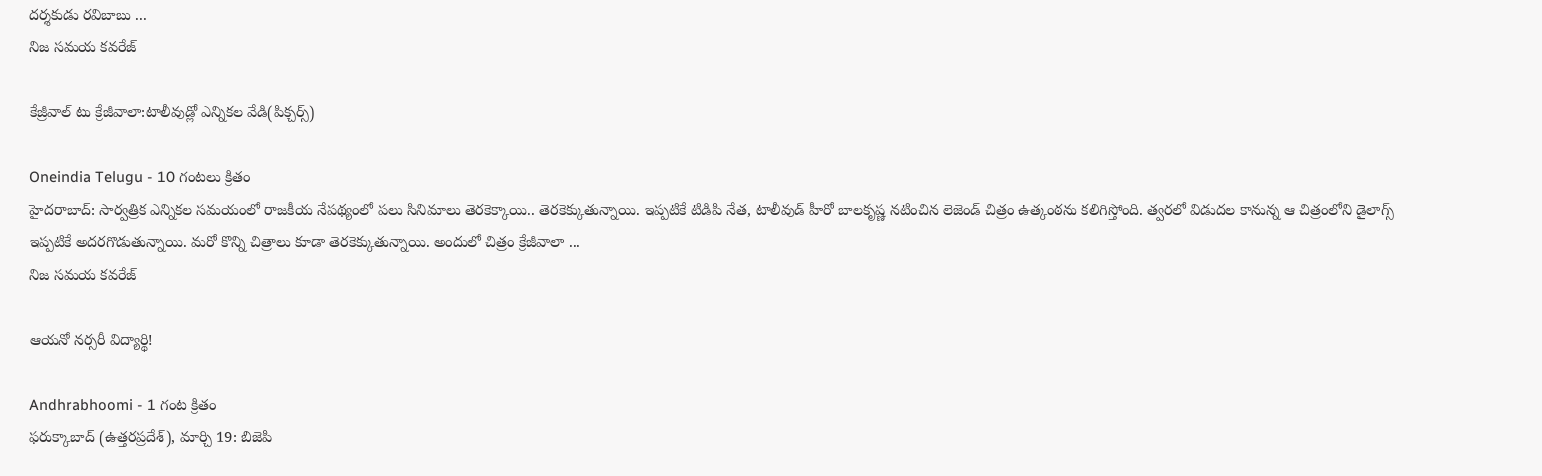దర్శకుడు రవిబాబు ...
నిజ సమయ కవరేజ్

కేజ్రీవాల్ టు క్రేజీవాలా:టాలీవుడ్లో ఎన్నికల వేడి(పిక్చర్స్)

Oneindia Telugu - 10 గంటలు క్రితం
హైదరాబాద్: సార్వత్రిక ఎన్నికల సమయంలో రాజకీయ నేపథ్యంలో పలు సినిమాలు తెరకెక్కాయి.. తెరకెక్కుతున్నాయి. ఇప్పటికే టిడిపి నేత, టాలీవుడ్ హీరో బాలకృష్ణ నటించిన లెజెండ్ చిత్రం ఉత్కంఠను కలిగిస్తోంది. త్వరలో విడుదల కానున్న ఆ చిత్రంలోని డైలాగ్స్ ఇప్పటికే అదరగొడుతున్నాయి. మరో కొన్ని చిత్రాలు కూడా తెరకెక్కుతున్నాయి. అందులో చిత్రం క్రేజీవాలా ...
నిజ సమయ కవరేజ్

ఆయనో నర్సరీ విద్యార్థి!

Andhrabhoomi - 1 గంట క్రితం
ఫరుక్కాబాద్ (ఉత్తరప్రదేశ్), మార్చి 19: బిజెపి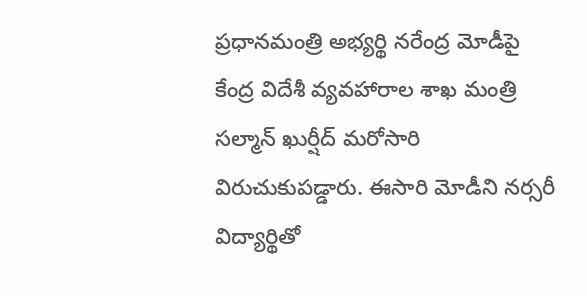ప్రధానమంత్రి అభ్యర్థి నరేంద్ర మోడీపై కేంద్ర విదేశీ వ్యవహారాల శాఖ మంత్రి సల్మాన్ ఖుర్షీద్ మరోసారి విరుచుకుపడ్డారు. ఈసారి మోడీని నర్సరీ విద్యార్థితో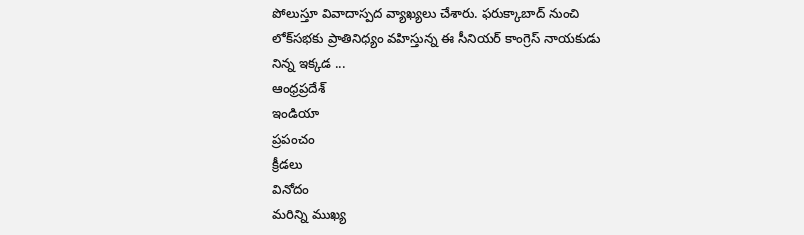పోలుస్తూ వివాదాస్పద వ్యాఖ్యలు చేశారు. ఫరుక్కాబాద్ నుంచి లోక్‌సభకు ప్రాతినిధ్యం వహిస్తున్న ఈ సీనియర్ కాంగ్రెస్ నాయకుడు నిన్న ఇక్కడ ...
ఆంధ్రప్రదేశ్
ఇండియా
ప్రపంచం
క్రీడలు
వినోదం
మరిన్ని ముఖ్య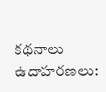కథనాలు
ఉదాహరణలు: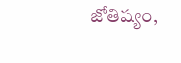జోతిష్యం,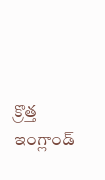క్రొత్త ఇంగ్లాండ్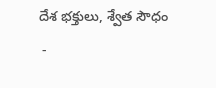దేశ భక్తులు, శ్వేత సౌధం
 -